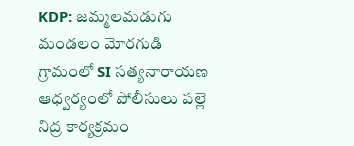KDP: జమ్మలమడుగు మండలం మోరగుడి గ్రామంలో SI సత్యనారాయణ ఆధ్వర్యంలో పోలీసులు పల్లె నిద్ర కార్యక్రమం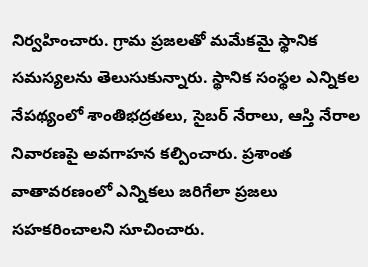నిర్వహించారు. గ్రామ ప్రజలతో మమేకమై స్థానిక సమస్యలను తెలుసుకున్నారు. స్థానిక సంస్థల ఎన్నికల నేపథ్యంలో శాంతిభద్రతలు, సైబర్ నేరాలు, ఆస్తి నేరాల నివారణపై అవగాహన కల్పించారు. ప్రశాంత వాతావరణంలో ఎన్నికలు జరిగేలా ప్రజలు సహకరించాలని సూచించారు.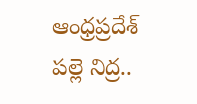ఆంధ్రప్రదేశ్
పల్లె నిద్ర..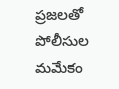ప్రజలతో పోలీసుల మమేకం